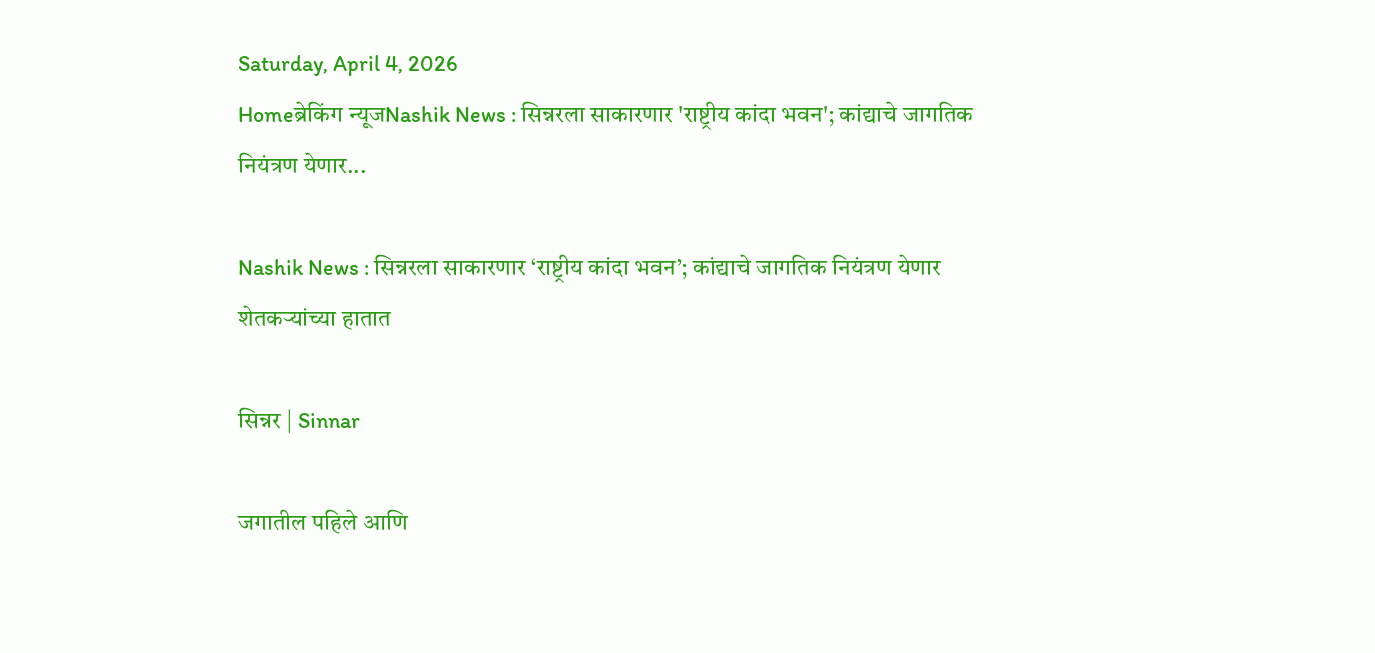Saturday, April 4, 2026
Homeब्रेकिंग न्यूजNashik News : सिन्नरला साकारणार 'राष्ट्रीय कांदा भवन'; कांद्याचे जागतिक नियंत्रण येणार...

Nashik News : सिन्नरला साकारणार ‘राष्ट्रीय कांदा भवन’; कांद्याचे जागतिक नियंत्रण येणार शेतकऱ्यांच्या हातात

सिन्नर | Sinnar

जगातील पहिले आणि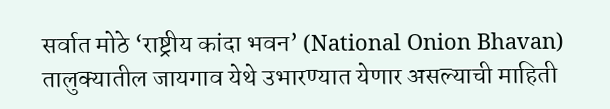सर्वात मोठे ‘राष्ट्रीय कांदा भवन’ (National Onion Bhavan) तालुक्यातील जायगाव येथे उभारण्यात येणार असल्याची माहिती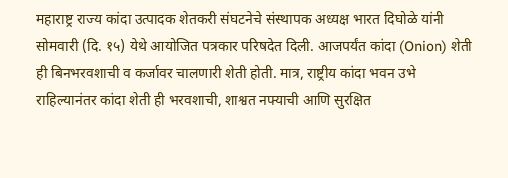महाराष्ट्र राज्य कांदा उत्पादक शेतकरी संघटनेचे संस्थापक अध्यक्ष भारत दिघोळे यांनी सोमवारी (दि. १५) येथे आयोजित पत्रकार परिषदेत दिली. आजपर्यंत कांदा (Onion) शेती ही बिनभरवशाची व कर्जावर चालणारी शेती होती. मात्र, राष्ट्रीय कांदा भवन उभे राहिल्यानंतर कांदा शेती ही भरवशाची, शाश्वत नफ्याची आणि सुरक्षित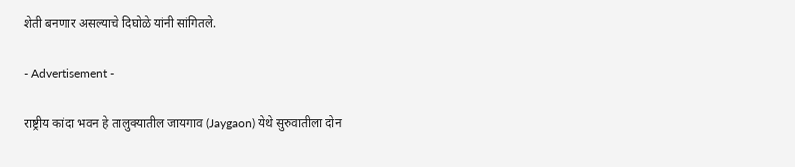शेती बनणार असल्याचे दिघोळे यांनी सांगितले.

- Advertisement -

राष्ट्रीय कांदा भवन हे तालुक्यातील जायगाव (Jaygaon) येथे सुरुवातीला दोन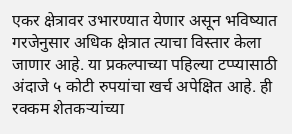एकर क्षेत्रावर उभारण्यात येणार असून भविष्यात गरजेनुसार अधिक क्षेत्रात त्याचा विस्तार केला जाणार आहे. या प्रकल्पाच्या पहिल्या टप्प्यासाठी अंदाजे ५ कोटी रुपयांचा खर्च अपेक्षित आहे. ही रक्कम शेतकऱ्यांच्या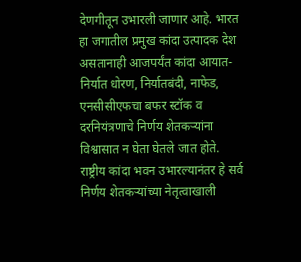देणगीतून उभारली जाणार आहे. भारत हा जगातील प्रमुख कांदा उत्पादक देश असतानाही आजपर्यंत कांदा आयात-निर्यात धोरण, निर्यातबंदी, नाफेड, एनसीसीएफचा बफर स्टॉक व दरनियंत्रणाचे निर्णय शेतकऱ्यांना विश्वासात न घेता घेतले जात होते. राष्ट्रीय कांदा भवन उभारल्यानंतर हे सर्व निर्णय शेतकऱ्यांच्या नेतृत्वाखाली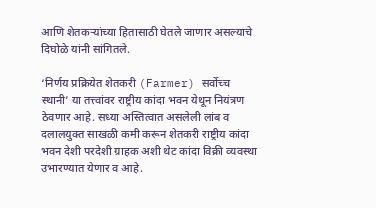आणि शेतकऱ्यांच्या हितासाठी घेतले जाणार असल्याचे दिघोळे यांनी सांगितले.

‘निर्णय प्रक्रियेत शेतकरी (Farmer) सर्वोच्च स्थानी’ या तत्त्वांवर राष्ट्रीय कांदा भवन येथून नियंत्रण ठेवणार आहे. सध्या अस्तित्वात असलेली लांब व दलालयुक्त साखळी कमी करून शेतकरी राष्ट्रीय कांदा भवन देशी परदेशी ग्राहक अशी थेट कांदा विक्री व्यवस्था उभारण्यात येणार व आहे.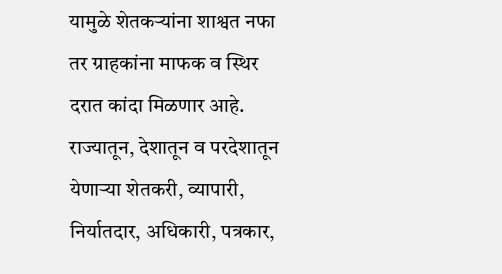यामुळे शेतकऱ्यांना शाश्वत नफा तर ग्राहकांना माफक व स्थिर दरात कांदा मिळणार आहे. राज्यातून, देशातून व परदेशातून येणाऱ्या शेतकरी, व्यापारी, निर्यातदार, अधिकारी, पत्रकार,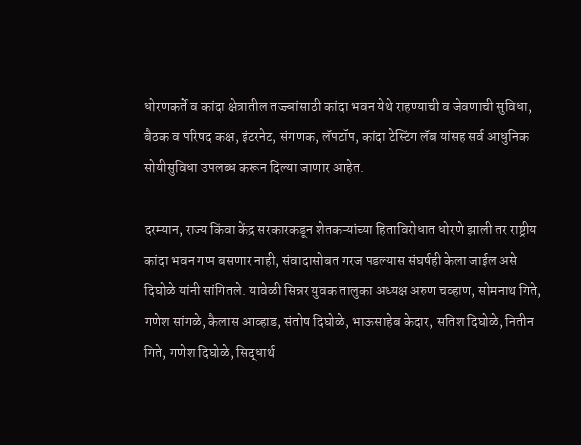धोरणकर्ते व कांदा क्षेत्रातील तज्ज्ञांसाठी कांदा भवन येथे राहण्याची व जेवणाची सुविधा, बैठक व परिषद कक्ष, इंटरनेट, संगणक, लॅपटॉप, कांदा टेस्टिंग लॅब यांसह सर्व आधुनिक सोयीसुविधा उपलब्ध करून दिल्या जाणार आहेत.

दरम्यान, राज्य किंवा केंद्र सरकारकडून शेतकऱ्यांच्या हिताविरोधात धोरणे झाली तर राष्ट्रीय कांदा भवन गप्प बसणार नाही, संवादासोबत गरज पडल्यास संघर्षही केला जाईल असे दिघोळे यांनी सांगितले. यावेळी सिन्नर युवक तालुका अध्यक्ष अरुण चव्हाण, सोमनाथ गिते, गणेश सांगळे, कैलास आव्हाड, संतोष दिघोळे, भाऊसाहेब केदार, सतिश दिघोळे, नितीन गिते, गणेश दिघोळे, सिद्धार्थ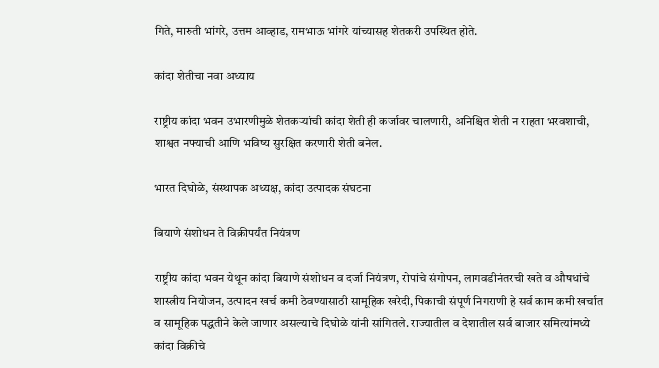गिते, मारुती भांगरे, उत्तम आव्हाड, रामभाऊ भांगरे यांच्यासह शेतकरी उपस्थित होते.

कांदा शेतीचा नवा अध्याय

राष्ट्रीय कांदा भवन उभारणीमुळे शेतकऱ्यांची कांदा शेती ही कर्जावर चालणारी, अनिश्चित शेती न राहता भरवशाची, शाश्वत नफ्याची आणि भविष्य सुरक्षित करणारी शेती बनेल.

भारत दिघोळे, संस्थापक अध्यक्ष, कांदा उत्पादक संघटना

बियाणे संशोधन ते विक्रीपर्यंत नियंत्रण

राष्ट्रीय कांदा भवन येथून कांदा बियाणे संशोधन व दर्जा नियंत्रण, रोपांचे संगोपन, लागवडीनंतरची खते व औषधांचे शास्त्रीय नियोजन, उत्पादन खर्च कमी ठेवण्यासाठी सामूहिक खरेदी, पिकाची संपूर्ण निगराणी हे सर्व काम कमी खर्चात व सामूहिक पद्धतीने केले जाणार असल्याचे दिघोळे यांनी सांगितले. राज्यातील व देशातील सर्व बाजार समित्यांमध्ये कांदा विक्रीचे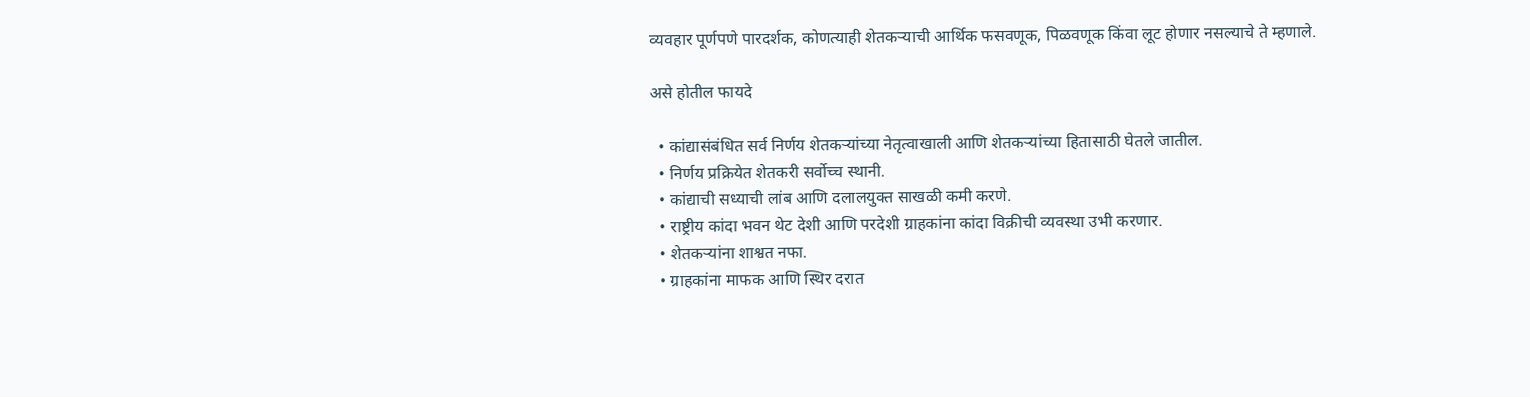व्यवहार पूर्णपणे पारदर्शक, कोणत्याही शेतकऱ्याची आर्थिक फसवणूक, पिळवणूक किंवा लूट होणार नसल्याचे ते म्हणाले.

असे होतील फायदे

  • कांद्यासंबंधित सर्व निर्णय शेतकऱ्यांच्या नेतृत्वाखाली आणि शेतकऱ्यांच्या हितासाठी घेतले जातील.
  • निर्णय प्रक्रियेत शेतकरी सर्वोच्च स्थानी.
  • कांद्याची सध्याची लांब आणि दलालयुक्त साखळी कमी करणे.
  • राष्ट्रीय कांदा भवन थेट देशी आणि परदेशी ग्राहकांना कांदा विक्रीची व्यवस्था उभी करणार.
  • शेतकऱ्यांना शाश्वत नफा.
  • ग्राहकांना माफक आणि स्थिर दरात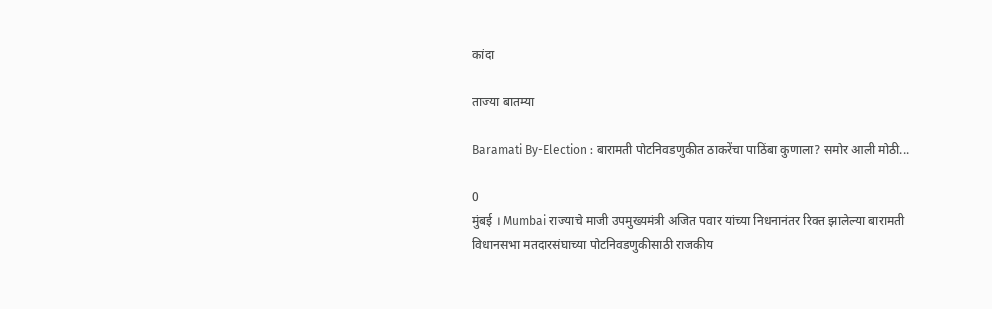कांदा

ताज्या बातम्या

Baramati By-Election : बारामती पोटनिवडणुकीत ठाकरेंचा पाठिंबा कुणाला? समोर आली मोठी...

0
मुंबई । Mumbai राज्याचे माजी उपमुख्यमंत्री अजित पवार यांच्या निधनानंतर रिक्त झालेल्या बारामती विधानसभा मतदारसंघाच्या पोटनिवडणुकीसाठी राजकीय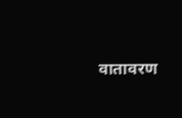वातावरण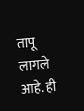तापू लागले आहे. ही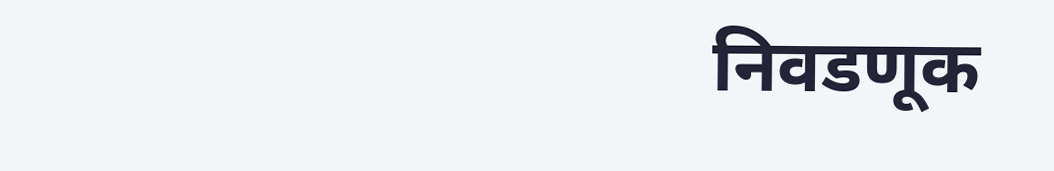निवडणूक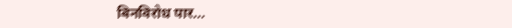बिनविरोध पार...